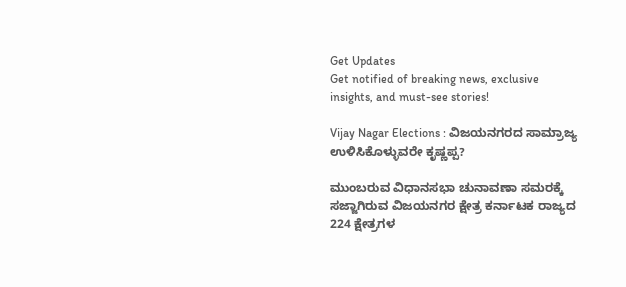Get Updates
Get notified of breaking news, exclusive insights, and must-see stories!

Vijay Nagar Elections : ವಿಜಯನಗರದ ಸಾಮ್ರಾಜ್ಯ ಉಳಿಸಿಕೊಳ್ಳುವರೇ ಕೃಷ್ಣಪ್ಪ?

ಮುಂಬರುವ ವಿಧಾನಸಭಾ ಚುನಾವಣಾ ಸಮರಕ್ಕೆ ಸಜ್ಜಾಗಿರುವ ವಿಜಯನಗರ ಕ್ಷೇತ್ರ ಕರ್ನಾಟಕ ರಾಜ್ಯದ 224 ಕ್ಷೇತ್ರಗಳ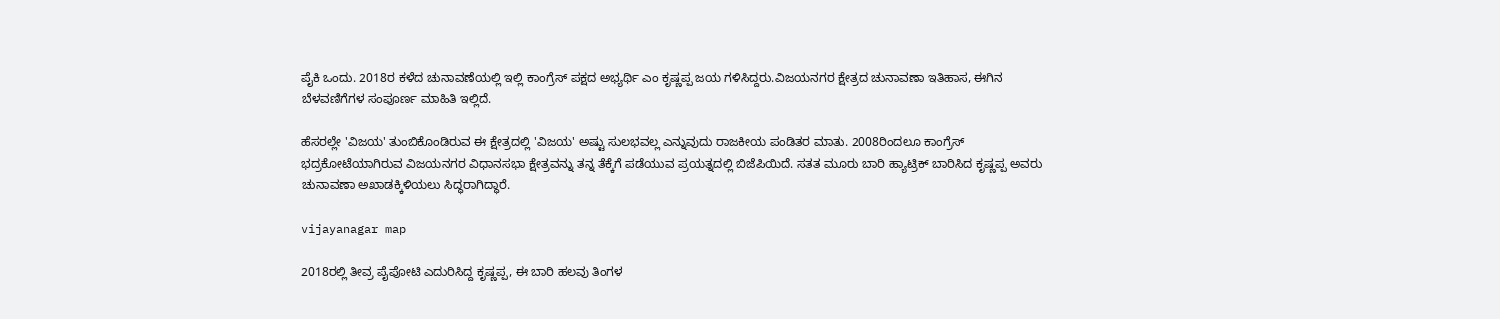ಪೈಕಿ ಒಂದು. 2018ರ ಕಳೆದ ಚುನಾವಣೆಯಲ್ಲಿ ಇಲ್ಲಿ ಕಾಂಗ್ರೆಸ್ ಪಕ್ಷದ ಅಭ್ಯರ್ಥಿ ಎಂ ಕೃಷ್ಣಪ್ಪ ಜಯ ಗಳಿಸಿದ್ದರು.ವಿಜಯನಗರ ಕ್ಷೇತ್ರದ ಚುನಾವಣಾ ಇತಿಹಾಸ, ಈಗಿನ ಬೆಳವಣಿಗೆಗಳ ಸಂಪೂರ್ಣ ಮಾಹಿತಿ ಇಲ್ಲಿದೆ.

ಹೆಸರಲ್ಲೇ 'ವಿಜಯ' ತುಂಬಿಕೊಂಡಿರುವ ಈ ಕ್ಷೇತ್ರದಲ್ಲಿ 'ವಿಜಯ' ಅಷ್ಟು ಸುಲಭವಲ್ಲ ಎನ್ನುವುದು ರಾಜಕೀಯ ಪಂಡಿತರ ಮಾತು. 2008ರಿಂದಲೂ ಕಾಂಗ್ರೆಸ್ ಭದ್ರಕೋಟೆಯಾಗಿರುವ ವಿಜಯನಗರ ವಿಧಾನಸಭಾ ಕ್ಷೇತ್ರವನ್ನು ತನ್ನ ತೆಕ್ಕೆಗೆ ಪಡೆಯುವ ಪ್ರಯತ್ನದಲ್ಲಿ ಬಿಜೆಪಿಯಿದೆ. ಸತತ ಮೂರು ಬಾರಿ ಹ್ಯಾಟ್ರಿಕ್ ಬಾರಿಸಿದ ಕೃಷ್ಣಪ್ಪ ಅವರು ಚುನಾವಣಾ ಅಖಾಡಕ್ಕಿಳಿಯಲು ಸಿದ್ಧರಾಗಿದ್ಧಾರೆ.

vijayanagar map

2018ರಲ್ಲಿ ತೀವ್ರ ಪೈಪೋಟಿ ಎದುರಿಸಿದ್ದ ಕೃಷ್ಣಪ್ಪ, ಈ ಬಾರಿ ಹಲವು ತಿಂಗಳ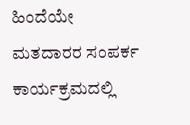ಹಿಂದೆಯೇ ಮತದಾರರ ಸಂಪರ್ಕ ಕಾರ್ಯಕ್ರಮದಲ್ಲಿ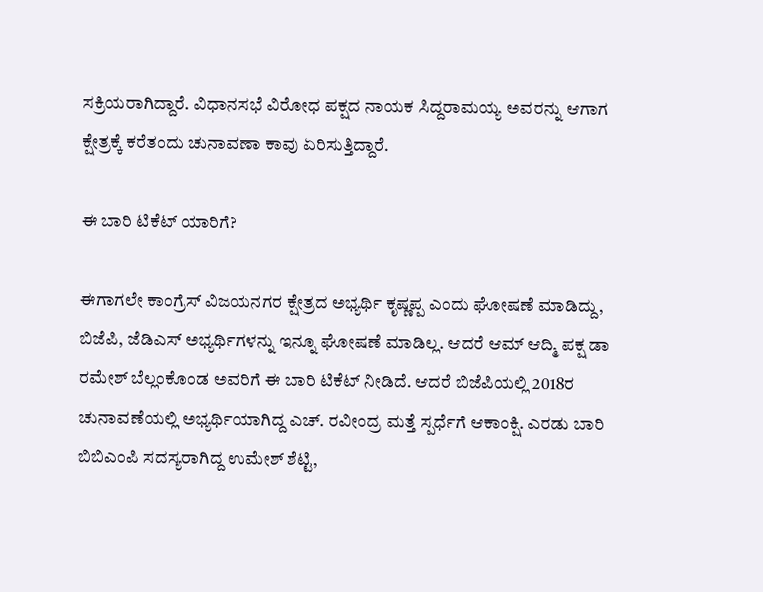ಸಕ್ರಿಯರಾಗಿದ್ದಾರೆ. ವಿಧಾನಸಭೆ ವಿರೋಧ ಪಕ್ಷದ ನಾಯಕ ಸಿದ್ದರಾಮಯ್ಯ ಅವರನ್ನು ಆಗಾಗ ಕ್ಷೇತ್ರಕ್ಕೆ ಕರೆತಂದು ಚುನಾವಣಾ ಕಾವು ಏರಿಸುತ್ತಿದ್ದಾರೆ.

ಈ ಬಾರಿ ಟಿಕೆಟ್ ಯಾರಿಗೆ?

ಈಗಾಗಲೇ ಕಾಂಗ್ರೆಸ್ ವಿಜಯನಗರ ಕ್ಷೇತ್ರದ ಅಭ್ಯರ್ಥಿ ಕೃಷ್ಣಪ್ಪ ಎಂದು ಘೋಷಣೆ ಮಾಡಿದ್ದು, ಬಿಜೆಪಿ, ಜೆಡಿಎಸ್ ಅಭ್ಯರ್ಥಿಗಳನ್ನು ಇನ್ನೂ ಘೋಷಣೆ ಮಾಡಿಲ್ಲ. ಆದರೆ ಆಮ್ ಆದ್ಮಿ ಪಕ್ಷ ಡಾ ರಮೇಶ್‌ ಬೆಲ್ಲಂಕೊಂಡ ಅವರಿಗೆ ಈ ಬಾರಿ ಟಿಕೆಟ್ ನೀಡಿದೆ. ಆದರೆ ಬಿಜೆಪಿಯಲ್ಲಿ 2018ರ ಚುನಾವಣೆಯಲ್ಲಿ ಅಭ್ಯರ್ಥಿಯಾಗಿದ್ದ ಎಚ್. ರವೀಂದ್ರ ಮತ್ತೆ ಸ್ಪರ್ಧೆಗೆ ಆಕಾಂಕ್ಷಿ. ಎರಡು ಬಾರಿ ಬಿಬಿಎಂಪಿ ಸದಸ್ಯರಾಗಿದ್ದ ಉಮೇಶ್ ಶೆಟ್ಟಿ,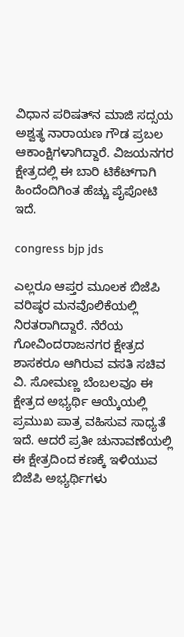ವಿಧಾನ ಪರಿಷತ್‌ನ ಮಾಜಿ ಸದ್ಸಯ ಅಶ್ವತ್ಥ ನಾರಾಯಣ ಗೌಡ ಪ್ರಬಲ ಆಕಾಂಕ್ಷಿಗಳಾಗಿದ್ದಾರೆ. ವಿಜಯನಗರ ಕ್ಷೇತ್ರದಲ್ಲಿ ಈ ಬಾರಿ ಟಿಕೆಟ್‌ಗಾಗಿ ಹಿಂದೆಂದಿಗಿಂತ ಹೆಚ್ಚು ಪೈಪೋಟಿ ಇದೆ.

congress bjp jds

ಎಲ್ಲರೂ ಆಪ್ತರ ಮೂಲಕ ಬಿಜೆಪಿ ವರಿಷ್ಠರ ಮನವೊಲಿಕೆಯಲ್ಲಿ ನಿರತರಾಗಿದ್ದಾರೆ. ನೆರೆಯ ಗೋವಿಂದರಾಜನಗರ ಕ್ಷೇತ್ರದ ಶಾಸಕರೂ ಆಗಿರುವ ವಸತಿ ಸಚಿವ ವಿ. ಸೋಮಣ್ಣ ಬೆಂಬಲವೂ ಈ ಕ್ಷೇತ್ರದ ಅಭ್ಯರ್ಥಿ ಆಯ್ಕೆಯಲ್ಲಿ ಪ್ರಮುಖ ಪಾತ್ರ ವಹಿಸುವ ಸಾಧ್ಯತೆ ಇದೆ. ಆದರೆ ಪ್ರತೀ ಚುನಾವಣೆಯಲ್ಲಿ ಈ ಕ್ಷೇತ್ರದಿಂದ ಕಣಕ್ಕೆ ಇಳಿಯುವ ಬಿಜೆಪಿ ಅಭ್ಯರ್ಥಿಗಳು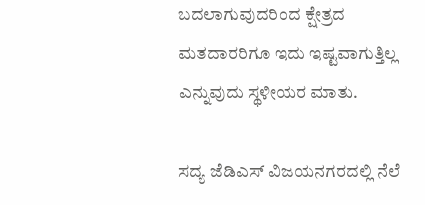ಬದಲಾಗುವುದರಿಂದ ಕ್ಷೇತ್ರದ ಮತದಾರರಿಗೂ ಇದು ಇಷ್ಟವಾಗುತ್ತಿಲ್ಲ ಎನ್ನುವುದು ಸ್ಥಳೀಯರ ಮಾತು.

ಸದ್ಯ ಜೆಡಿಎಸ್ ವಿಜಯನಗರದಲ್ಲಿ ನೆಲೆ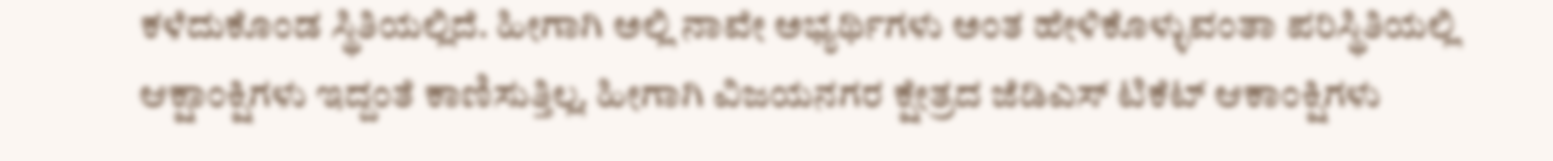ಕಳೆದುಕೊಂಡ ಸ್ಥಿತಿಯಲ್ಲಿದೆ. ಹೀಗಾಗಿ ಅಲ್ಲಿ ನಾವೇ ಅಭ್ಯರ್ಥಿಗಳು ಅಂತ ಹೇಳಿಕೊಳ್ಳುವಂತಾ ಪರಿಸ್ಥಿತಿಯಲ್ಲಿ ಆಕ್ಷಾಂಕ್ಷಿಗಳು ಇದ್ದಂತೆ ಕಾಣಿಸುತ್ತಿಲ್ಲ. ಹೀಗಾಗಿ ವಿಜಯನಗರ ಕ್ಷೇತ್ರದ ಜೆಡಿಎಸ್ ಟಿಕೆಟ್ ಆಕಾಂಕ್ಷಿಗಳು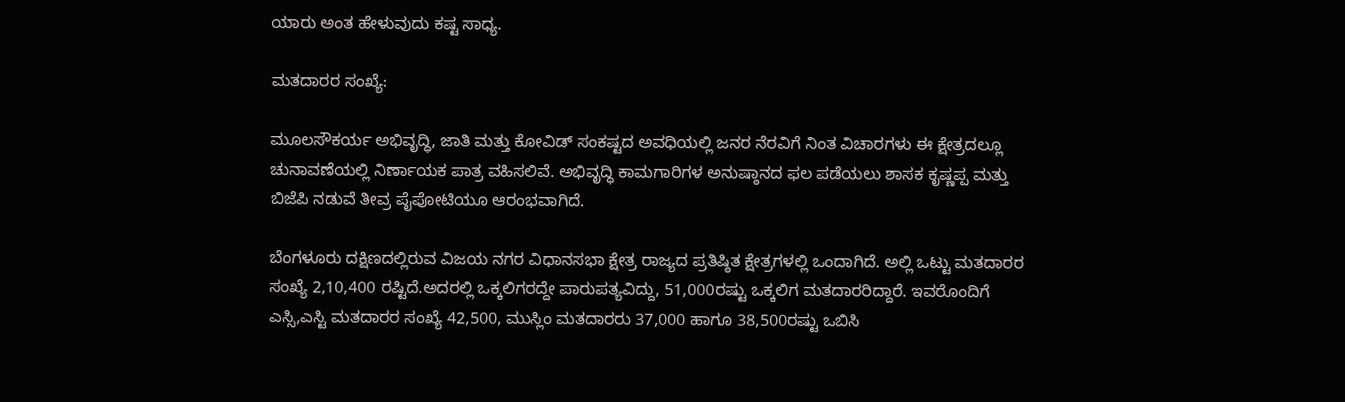ಯಾರು ಅಂತ ಹೇಳುವುದು ಕಷ್ಟ ಸಾಧ್ಯ.

ಮತದಾರರ ಸಂಖ್ಯೆ:

ಮೂಲಸೌಕರ್ಯ ಅಭಿವೃದ್ಧಿ, ಜಾತಿ ಮತ್ತು ಕೋವಿಡ್ ಸಂಕಷ್ಟದ ಅವಧಿಯಲ್ಲಿ ಜನರ ನೆರವಿಗೆ ನಿಂತ ವಿಚಾರಗಳು ಈ ಕ್ಷೇತ್ರದಲ್ಲೂ ಚುನಾವಣೆಯಲ್ಲಿ ನಿರ್ಣಾಯಕ ಪಾತ್ರ ವಹಿಸಲಿವೆ. ಅಭಿವೃದ್ಧಿ ಕಾಮಗಾರಿಗಳ ಅನುಷ್ಠಾನದ ಫಲ ಪಡೆಯಲು ಶಾಸಕ ಕೃಷ್ಣಪ್ಪ ಮತ್ತು ಬಿಜೆಪಿ ನಡುವೆ ತೀವ್ರ ಪೈಪೋಟಿಯೂ ಆರಂಭವಾಗಿದೆ.

ಬೆಂಗಳೂರು ದಕ್ಷಿಣದಲ್ಲಿರುವ ವಿಜಯ ನಗರ ವಿಧಾನಸಭಾ ಕ್ಷೇತ್ರ ರಾಜ್ಯದ ಪ್ರತಿಷ್ಠಿತ ಕ್ಷೇತ್ರಗಳಲ್ಲಿ ಒಂದಾಗಿದೆ. ಅಲ್ಲಿ ಒಟ್ಟು ಮತದಾರರ ಸಂಖ್ಯೆ 2,10,400 ರಷ್ಟಿದೆ.ಅದರಲ್ಲಿ ಒಕ್ಕಲಿಗರದ್ದೇ ಪಾರುಪತ್ಯವಿದ್ದು, 51,000ರಷ್ಟು ಒಕ್ಕಲಿಗ ಮತದಾರರಿದ್ದಾರೆ. ಇವರೊಂದಿಗೆ ಎಸ್ಸಿ,ಎಸ್ಟಿ ಮತದಾರರ ಸಂಖ್ಯೆ 42,500, ಮುಸ್ಲಿಂ ಮತದಾರರು 37,000 ಹಾಗೂ 38,500ರಷ್ಟು ಒಬಿಸಿ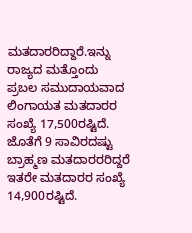ಮತದಾರರಿದ್ದಾರೆ.ಇನ್ನು ರಾಜ್ಯದ ಮತ್ತೊಂದು ಪ್ರಬಲ ಸಮುದಾಯವಾದ ಲಿಂಗಾಯತ ಮತದಾರರ ಸಂಖ್ಯೆ 17,500ರಷ್ಟಿದೆ. ಜೊತೆಗೆ 9 ಸಾವಿರದಷ್ಟು ಬ್ರಾಹ್ಮಣ ಮತದಾರರರಿದ್ದರೆ ಇತರೇ ಮತದಾರರ ಸಂಖ್ಯೆ 14,900ರಷ್ಟಿದೆ.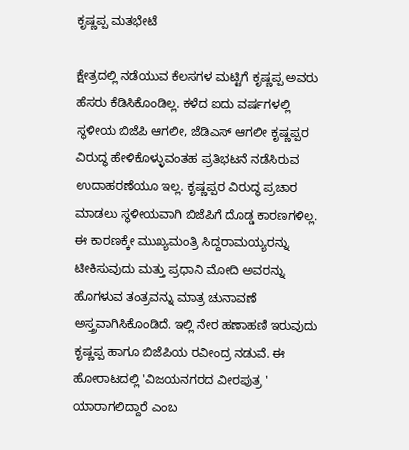ಕೃಷ್ಣಪ್ಪ ಮತಭೇಟೆ

ಕ್ಷೇತ್ರದಲ್ಲಿ ನಡೆಯುವ ಕೆಲಸಗಳ ಮಟ್ಟಿಗೆ ಕೃಷ್ಣಪ್ಪ ಅವರು ಹೆಸರು ಕೆಡಿಸಿಕೊಂಡಿಲ್ಲ. ಕಳೆದ ಐದು ವರ್ಷಗಳಲ್ಲಿ ಸ್ಥಳೀಯ ಬಿಜೆಪಿ ಆಗಲೀ, ಜೆಡಿಎಸ್‌ ಆಗಲೀ ಕೃಷ್ಣಪ್ಪರ ವಿರುದ್ಧ ಹೇಳಿಕೊಳ್ಳುವಂತಹ ಪ್ರತಿಭಟನೆ ನಡೆಸಿರುವ ಉದಾಹರಣೆಯೂ ಇಲ್ಲ. ಕೃಷ್ಣಪ್ಪರ ವಿರುದ್ಧ ಪ್ರಚಾರ ಮಾಡಲು ಸ್ಥಳೀಯವಾಗಿ ಬಿಜೆಪಿಗೆ ದೊಡ್ಡ ಕಾರಣಗಳಿಲ್ಲ. ಈ ಕಾರಣಕ್ಕೇ ಮುಖ್ಯಮಂತ್ರಿ ಸಿದ್ದರಾಮಯ್ಯರನ್ನು ಟೀಕಿಸುವುದು ಮತ್ತು ಪ್ರಧಾನಿ ಮೋದಿ ಅವರನ್ನು ಹೊಗಳುವ ತಂತ್ರವನ್ನು ಮಾತ್ರ ಚುನಾವಣೆ ಅಸ್ತ್ರವಾಗಿಸಿಕೊಂಡಿದೆ. ಇಲ್ಲಿ ನೇರ ಹಣಾಹಣಿ ಇರುವುದು ಕೃಷ್ಣಪ್ಪ ಹಾಗೂ ಬಿಜೆಪಿಯ ರವೀಂದ್ರ ನಡುವೆ. ಈ ಹೋರಾಟದಲ್ಲಿ 'ವಿಜಯನಗರದ ವೀರಪುತ್ರ ' ಯಾರಾಗಲಿದ್ದಾರೆ ಎಂಬ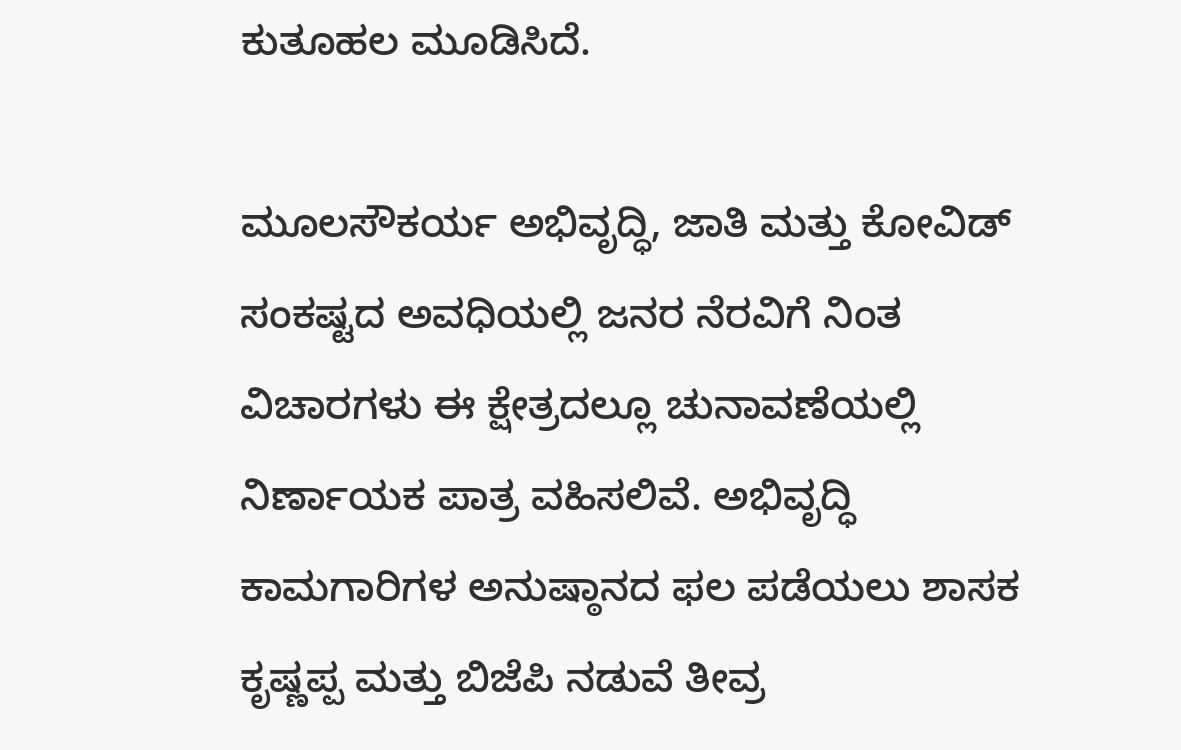ಕುತೂಹಲ ಮೂಡಿಸಿದೆ.

ಮೂಲಸೌಕರ್ಯ ಅಭಿವೃದ್ಧಿ, ಜಾತಿ ಮತ್ತು ಕೋವಿಡ್ ಸಂಕಷ್ಟದ ಅವಧಿಯಲ್ಲಿ ಜನರ ನೆರವಿಗೆ ನಿಂತ ವಿಚಾರಗಳು ಈ ಕ್ಷೇತ್ರದಲ್ಲೂ ಚುನಾವಣೆಯಲ್ಲಿ ನಿರ್ಣಾಯಕ ಪಾತ್ರ ವಹಿಸಲಿವೆ. ಅಭಿವೃದ್ಧಿ ಕಾಮಗಾರಿಗಳ ಅನುಷ್ಠಾನದ ಫಲ ಪಡೆಯಲು ಶಾಸಕ ಕೃಷ್ಣಪ್ಪ ಮತ್ತು ಬಿಜೆಪಿ ನಡುವೆ ತೀವ್ರ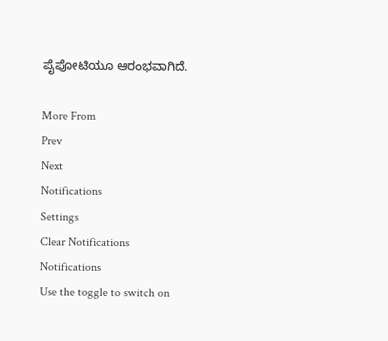ಪೈಪೋಟಿಯೂ ಆರಂಭವಾಗಿದೆ.

More From
Prev
Next
Notifications
Settings
Clear Notifications
Notifications
Use the toggle to switch on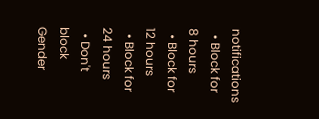notifications
  • Block for 8 hours
  • Block for 12 hours
  • Block for 24 hours
  • Don't block
Gender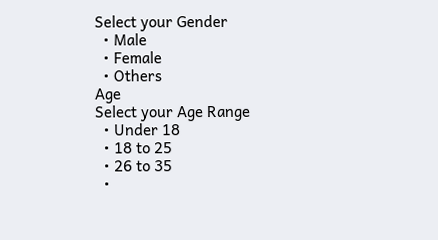Select your Gender
  • Male
  • Female
  • Others
Age
Select your Age Range
  • Under 18
  • 18 to 25
  • 26 to 35
  •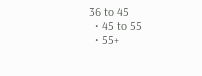36 to 45
  • 45 to 55
  • 55+